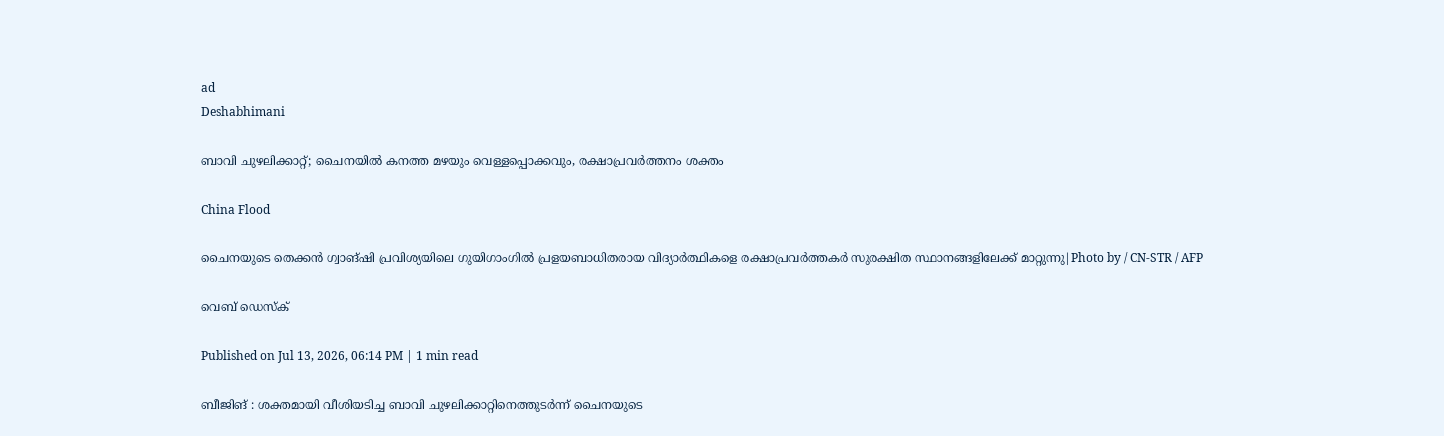ad
Deshabhimani

ബാവി ചുഴലിക്കാറ്റ്; ചൈനയിൽ കനത്ത മഴയും വെള്ളപ്പൊക്കവും, രക്ഷാപ്രവർത്തനം ശക്തം

China Flood

ചൈനയുടെ തെക്കൻ ഗ്വാങ്ഷി പ്രവിശ്യയിലെ ഗുയിഗാംഗിൽ പ്രളയബാധിതരായ വിദ്യാർത്ഥികളെ രക്ഷാപ്രവർത്തകർ സുരക്ഷിത സ്ഥാനങ്ങളിലേക്ക് മാറ്റുന്നു|Photo by / CN-STR / AFP

വെബ് ഡെസ്ക്

Published on Jul 13, 2026, 06:14 PM | 1 min read

ബീജിങ് : ശക്തമായി വീശിയടിച്ച ബാവി ചുഴലിക്കാറ്റിനെത്തുടർന്ന് ചൈനയുടെ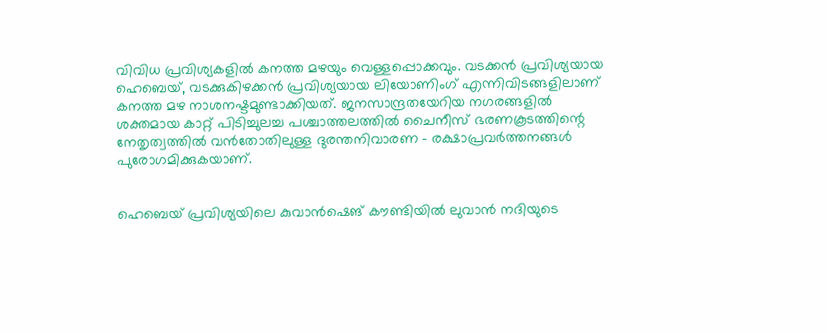വിവിധ പ്രവിശ്യകളിൽ കനത്ത മഴയും വെള്ളപ്പൊക്കവും. വടക്കൻ പ്രവിശ്യയായ ഹെബെയ്, വടക്കുകിഴക്കൻ പ്രവിശ്യയായ ലിയോണിംഗ് എന്നിവിടങ്ങളിലാണ് കനത്ത മഴ നാശനഷ്ടമുണ്ടാക്കിയത്. ജനസാന്ദ്രതയേറിയ നഗരങ്ങളിൽ ശക്തമായ കാറ്റ് പിടിച്ചുലച്ച പശ്ചാത്തലത്തിൽ ചൈനീസ് ഭരണകൂടത്തിന്റെ നേതൃത്വത്തിൽ വൻതോതിലുള്ള ദുരന്തനിവാരണ - രക്ഷാപ്രവർത്തനങ്ങൾ പുരോഗമിക്കുകയാണ്.


ഹെബെയ് പ്രവിശ്യയിലെ കുവാൻഷെങ് കൗണ്ടിയിൽ ലുവാൻ നദിയുടെ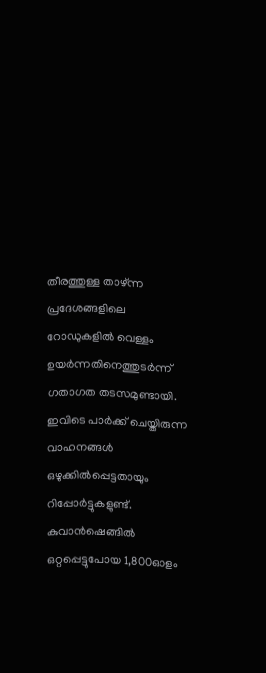തീരത്തുള്ള താഴ്ന്ന പ്രദേശങ്ങളിലെ റോഡുകളിൽ വെള്ളം ഉയർന്നതിനെത്തുടർന്ന് ഗതാഗത തടസമുണ്ടായി. ഇവിടെ പാർക്ക് ചെയ്തിരുന്ന വാഹനങ്ങൾ ഒഴുക്കിൽപ്പെട്ടതായും റിപ്പോർട്ടുകളുണ്ട്. കുവാൻഷെങ്ങിൽ ഒറ്റപ്പെട്ടുപോയ 1,800ഓളം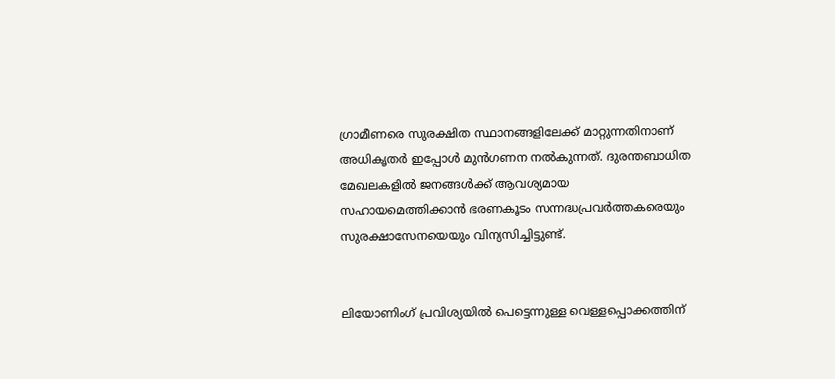ഗ്രാമീണരെ സുരക്ഷിത സ്ഥാനങ്ങളിലേക്ക് മാറ്റുന്നതിനാണ് അധികൃതർ ഇപ്പോൾ മുൻഗണന നൽകുന്നത്. ദുരന്തബാധിത മേഖലകളിൽ ജനങ്ങൾക്ക് ആവശ്യമായ സഹായമെത്തിക്കാൻ ഭരണകൂടം സന്നദ്ധപ്രവർത്തകരെയും സുരക്ഷാസേനയെയും വിന്യസിച്ചിട്ടുണ്ട്.


ലിയോണിംഗ് പ്രവിശ്യയിൽ പെട്ടെന്നുള്ള വെള്ളപ്പൊക്കത്തിന്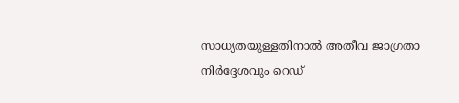സാധ്യതയുള്ളതിനാൽ അതീവ ജാഗ്രതാ നിർദ്ദേശവും റെഡ്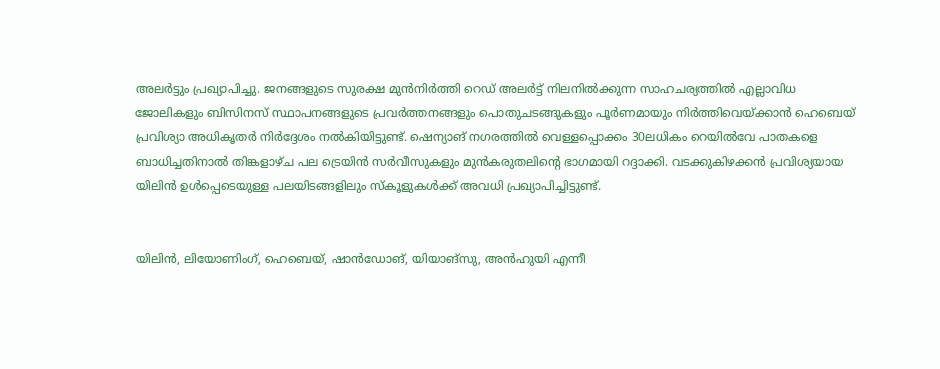അലർട്ടും പ്രഖ്യാപിച്ചു. ജനങ്ങളുടെ സുരക്ഷ മുൻനിർത്തി റെഡ് അലർട്ട് നിലനിൽക്കുന്ന സാഹചര്യത്തിൽ എല്ലാവിധ ജോലികളും ബിസിനസ് സ്ഥാപനങ്ങളുടെ പ്രവർത്തനങ്ങളും പൊതുചടങ്ങുകളും പൂർണമായും നിർത്തിവെയ്ക്കാൻ ഹെബെയ് പ്രവിശ്യാ അധികൃതർ നിർദ്ദേശം നൽകിയിട്ടുണ്ട്. ഷെന്യാങ് നഗരത്തിൽ വെള്ളപ്പൊക്കം 30ലധികം റെയിൽവേ പാതകളെ ബാധിച്ചതിനാൽ തിങ്കളാഴ്ച പല ട്രെയിൻ സർവീസുകളും മുൻകരുതലിന്റെ ഭാഗമായി റദ്ദാക്കി. വടക്കുകിഴക്കൻ പ്രവിശ്യയായ യിലിൻ ഉൾപ്പെടെയുള്ള പലയിടങ്ങളിലും സ്കൂളുകൾക്ക് അവധി പ്രഖ്യാപിച്ചിട്ടുണ്ട്.


യിലിൻ, ലിയോണിംഗ്, ഹെബെയ്, ഷാൻഡോങ്, യിയാങ്സു, അൻഹുയി എന്നീ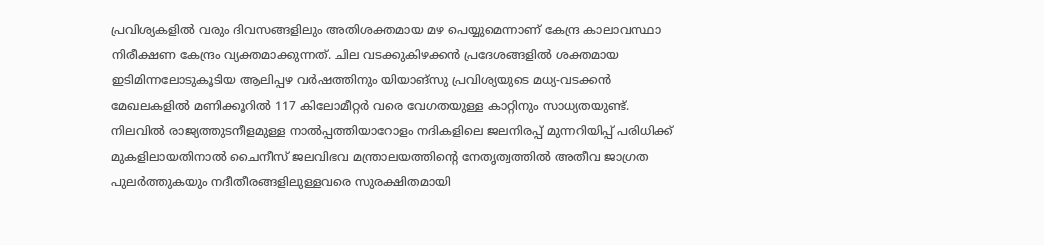പ്രവിശ്യകളിൽ വരും ദിവസങ്ങളിലും അതിശക്തമായ മഴ പെയ്യുമെന്നാണ് കേന്ദ്ര കാലാവസ്ഥാ നിരീക്ഷണ കേന്ദ്രം വ്യക്തമാക്കുന്നത്. ചില വടക്കുകിഴക്കൻ പ്രദേശങ്ങളിൽ ശക്തമായ ഇടിമിന്നലോടുകൂടിയ ആലിപ്പഴ വർഷത്തിനും യിയാങ്സു പ്രവിശ്യയുടെ മധ്യ-വടക്കൻ മേഖലകളിൽ മണിക്കൂറിൽ 117 കിലോമീറ്റർ വരെ വേഗതയുള്ള കാറ്റിനും സാധ്യതയുണ്ട്. നിലവിൽ രാജ്യത്തുടനീളമുള്ള നാൽപ്പത്തിയാറോളം നദികളിലെ ജലനിരപ്പ് മുന്നറിയിപ്പ് പരിധിക്ക് മുകളിലായതിനാൽ ചൈനീസ് ജലവിഭവ മന്ത്രാലയത്തിന്റെ നേതൃത്വത്തിൽ അതീവ ജാഗ്രത പുലർത്തുകയും നദീതീരങ്ങളിലുള്ളവരെ സുരക്ഷിതമായി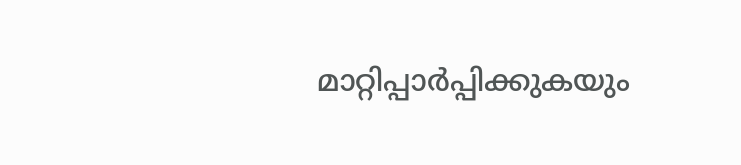മാറ്റിപ്പാർപ്പിക്കുകയും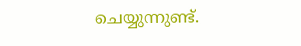ചെയ്യുന്നുണ്ട്.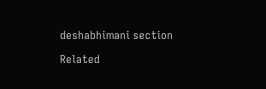deshabhimani section

Related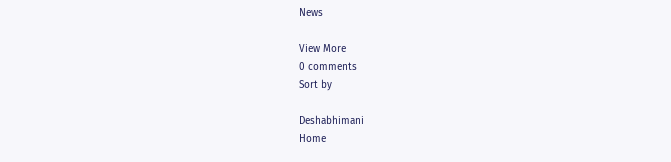News

View More
0 comments
Sort by

Deshabhimani
Home